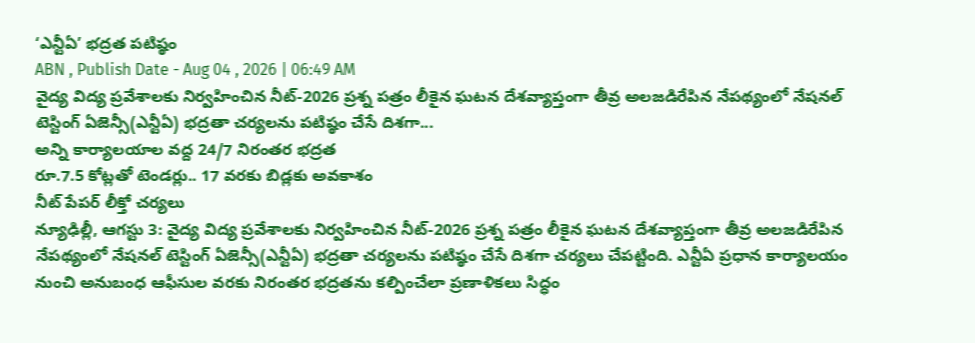‘ఎన్టీఏ’ భద్రత పటిష్ఠం
ABN , Publish Date - Aug 04 , 2026 | 06:49 AM
వైద్య విద్య ప్రవేశాలకు నిర్వహించిన నీట్-2026 ప్రశ్న పత్రం లీకైన ఘటన దేశవ్యాప్తంగా తీవ్ర అలజడిరేపిన నేపథ్యంలో నేషనల్ టెస్టింగ్ ఏజెన్సీ(ఎన్టీఏ) భద్రతా చర్యలను పటిష్ఠం చేసే దిశగా...
అన్ని కార్యాలయాల వద్ద 24/7 నిరంతర భద్రత
రూ.7.5 కోట్లతో టెండర్లు.. 17 వరకు బిడ్లకు అవకాశం
నీట్ పేపర్ లీక్తో చర్యలు
న్యూఢిల్లీ, ఆగస్టు 3: వైద్య విద్య ప్రవేశాలకు నిర్వహించిన నీట్-2026 ప్రశ్న పత్రం లీకైన ఘటన దేశవ్యాప్తంగా తీవ్ర అలజడిరేపిన నేపథ్యంలో నేషనల్ టెస్టింగ్ ఏజెన్సీ(ఎన్టీఏ) భద్రతా చర్యలను పటిష్ఠం చేసే దిశగా చర్యలు చేపట్టింది. ఎన్టీఏ ప్రధాన కార్యాలయం నుంచి అనుబంధ ఆఫీసుల వరకు నిరంతర భద్రతను కల్పించేలా ప్రణాళికలు సిద్ధం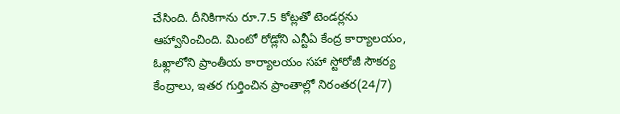చేసింది. దీనికిగాను రూ.7.5 కోట్లతో టెండర్లను ఆహ్వానించింది. మింటో రోడ్లోని ఎన్టీఏ కేంద్ర కార్యాలయం, ఓఖ్లాలోని ప్రాంతీయ కార్యాలయం సహా స్టోరోజీ సౌకర్య కేంద్రాలు, ఇతర గుర్తించిన ప్రాంతాల్లో నిరంతర(24/7)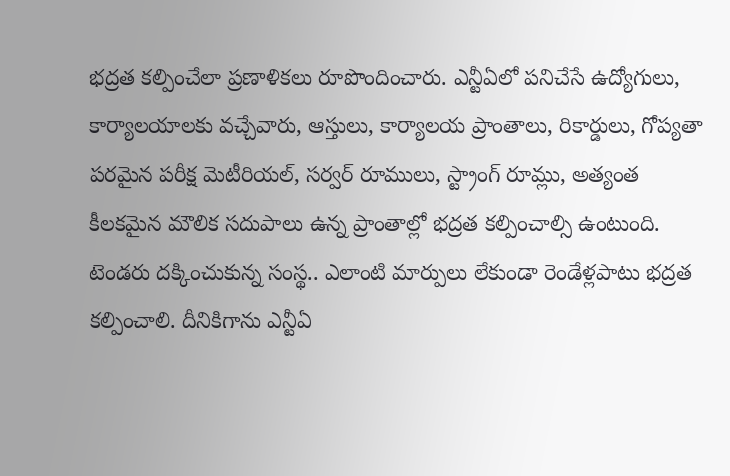భద్రత కల్పించేలా ప్రణాళికలు రూపొందించారు. ఎన్టీఏలో పనిచేసే ఉద్యోగులు, కార్యాలయాలకు వచ్చేవారు, ఆస్తులు, కార్యాలయ ప్రాంతాలు, రికార్డులు, గోప్యతా పరమైన పరీక్ష మెటీరియల్, సర్వర్ రూములు, స్ట్రాంగ్ రూమ్లు, అత్యంత కీలకమైన మౌలిక సదుపాలు ఉన్న ప్రాంతాల్లో భద్రత కల్పించాల్సి ఉంటుంది. టెండరు దక్కించుకున్న సంస్థ.. ఎలాంటి మార్పులు లేకుండా రెండేళ్లపాటు భద్రత కల్పించాలి. దీనికిగాను ఎన్టీఏ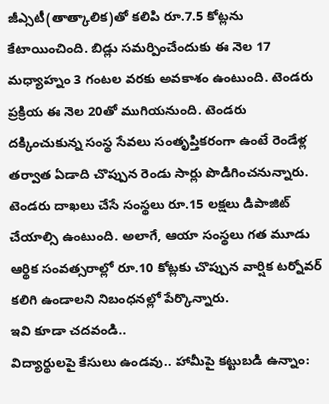జీఎ్సటీ(తాత్కాలిక)తో కలిపి రూ.7.5 కోట్లను కేటాయించింది. బిడ్లు సమర్పించేందుకు ఈ నెల 17 మధ్యాహ్నం 3 గంటల వరకు అవకాశం ఉంటుంది. టెండరు ప్రక్రియ ఈ నెల 20తో ముగియనుంది. టెండరు దక్కించుకున్న సంస్థ సేవలు సంతృప్తికరంగా ఉంటే రెండేళ్ల తర్వాత ఏడాది చొప్పున రెండు సార్లు పొడిగించనున్నారు. టెండరు దాఖలు చేసే సంస్థలు రూ.15 లక్షలు డిపాజిట్ చేయాల్సి ఉంటుంది. అలాగే, ఆయా సంస్థలు గత మూడు ఆర్థిక సంవత్సరాల్లో రూ.10 కోట్లకు చొప్పున వార్షిక టర్నోవర్ కలిగి ఉండాలని నిబంధనల్లో పేర్కొన్నారు.
ఇవి కూడా చదవండి..
విద్యార్థులపై కేసులు ఉండవు.. హామీపై కట్టుబడి ఉన్నాం: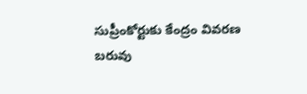సుప్రీంకోర్టుకు కేంద్రం వివరణ
బరువు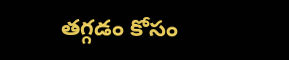తగ్గడం కోసం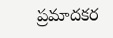ప్రమాదకర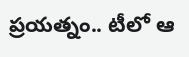ప్రయత్నం.. టీలో ఆ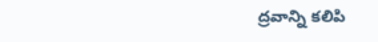ద్రవాన్ని కలిపి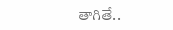తాగితే..